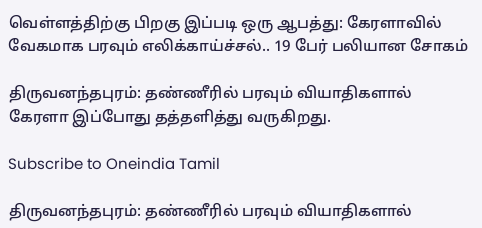வெள்ளத்திற்கு பிறகு இப்படி ஒரு ஆபத்து: கேரளாவில் வேகமாக பரவும் எலிக்காய்ச்சல்.. 19 பேர் பலியான சோகம்

திருவனந்தபுரம்: தண்ணீரில் பரவும் வியாதிகளால் கேரளா இப்போது தத்தளித்து வருகிறது.

Subscribe to Oneindia Tamil

திருவனந்தபுரம்: தண்ணீரில் பரவும் வியாதிகளால்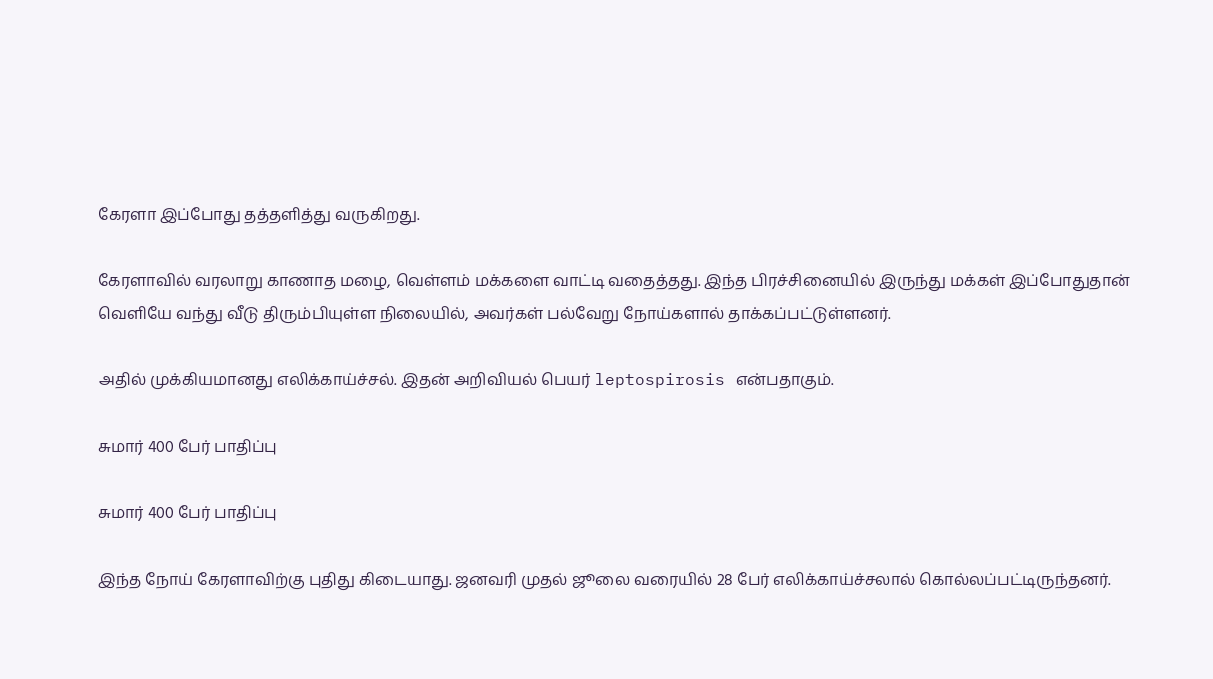கேரளா இப்போது தத்தளித்து வருகிறது.

கேரளாவில் வரலாறு காணாத மழை, வெள்ளம் மக்களை வாட்டி வதைத்தது. இந்த பிரச்சினையில் இருந்து மக்கள் இப்போதுதான் வெளியே வந்து வீடு திரும்பியுள்ள நிலையில், அவர்கள் பல்வேறு நோய்களால் தாக்கப்பட்டுள்ளனர்.

அதில் முக்கியமானது எலிக்காய்ச்சல். இதன் அறிவியல் பெயர் leptospirosis என்பதாகும்.

சுமார் 400 பேர் பாதிப்பு

சுமார் 400 பேர் பாதிப்பு

இந்த நோய் கேரளாவிற்கு புதிது கிடையாது. ஜனவரி முதல் ஜூலை வரையில் 28 பேர் எலிக்காய்ச்சலால் கொல்லப்பட்டிருந்தனர்.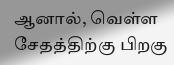ஆனால், வெள்ள சேதத்திற்கு பிறகு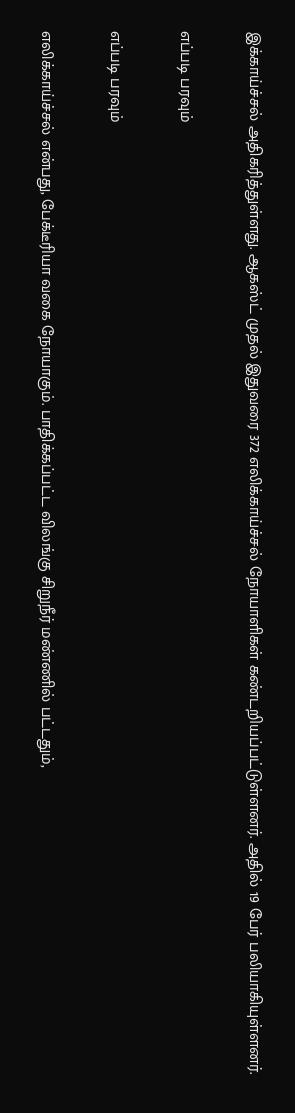இக்காய்ச்சல் அதிகரித்துள்ளது. ஆகஸ்ட் முதல் இதுவரை 372 எலிக்காய்ச்சல் நோயாளிகள் கண்டறியப்பட்டுள்ளனர். அதில் 19 பேர் பலியாகியுள்ளனர்.

எப்படி பரவும்

எப்படி பரவும்

எலிக்காய்ச்சல் என்பது, பேக்டீரியா வகை நோயாகும். பாதிக்கப்பட்ட விலங்கு சிறுநீர் மண்ணில் பட்டதும்,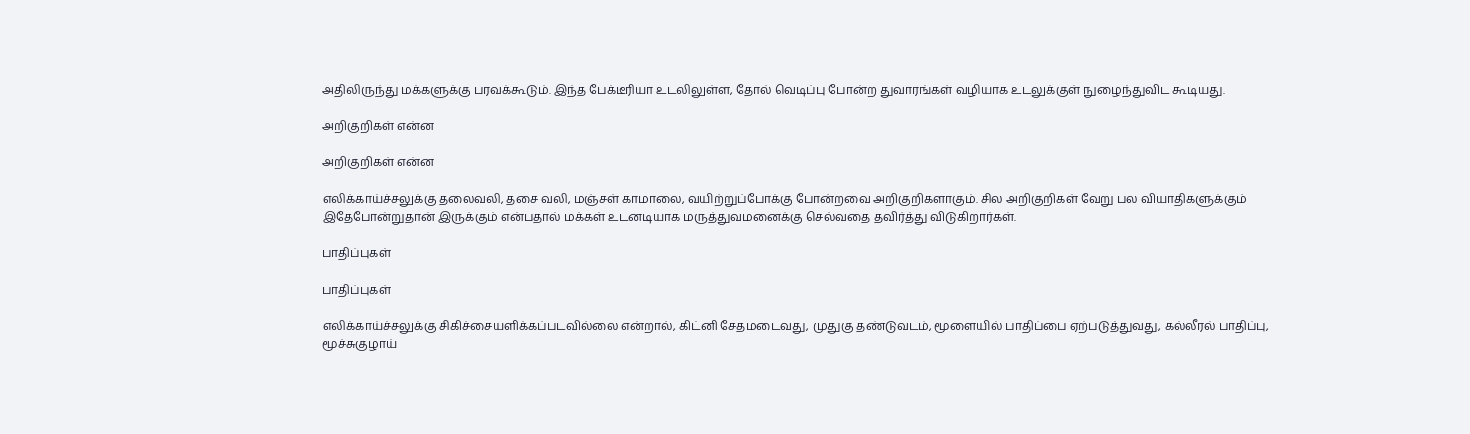அதிலிருந்து மக்களுக்கு பரவக்கூடும். இந்த பேக்டீரியா உடலிலுள்ள, தோல் வெடிப்பு போன்ற துவாரங்கள் வழியாக உடலுக்குள் நுழைந்துவிட கூடியது.

அறிகுறிகள் என்ன

அறிகுறிகள் என்ன

எலிக்காய்ச்சலுக்கு தலைவலி, தசை வலி, மஞ்சள் காமாலை, வயிற்றுப்போக்கு போன்றவை அறிகுறிகளாகும். சில அறிகுறிகள் வேறு பல வியாதிகளுக்கும் இதேபோன்றுதான் இருக்கும் என்பதால் மக்கள் உடனடியாக மருத்துவமனைக்கு செல்வதை தவிர்த்து விடுகிறார்கள்.

பாதிப்புகள்

பாதிப்புகள்

எலிக்காய்ச்சலுக்கு சிகிச்சையளிக்கப்படவில்லை என்றால், கிட்னி சேதமடைவது, முதுகு தண்டுவடம், மூளையில் பாதிப்பை ஏற்படுத்துவது, கல்லீரல் பாதிப்பு, மூச்சுகுழாய்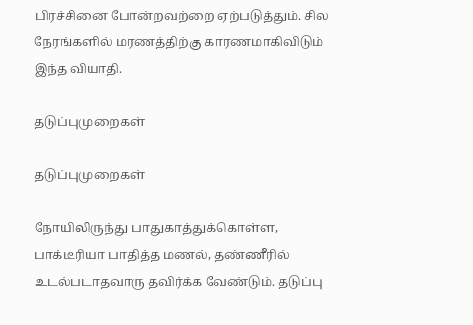பிரச்சினை போன்றவற்றை ஏற்படுத்தும். சில நேரங்களில் மரணத்திற்கு காரணமாகிவிடும் இந்த வியாதி.

தடுப்புமுறைகள்

தடுப்புமுறைகள்

நோயிலிருந்து பாதுகாத்துக்கொள்ள, பாக்டீரியா பாதித்த மணல், தண்ணீரில் உடல்படாதவாரு தவிர்க்க வேண்டும். தடுப்பு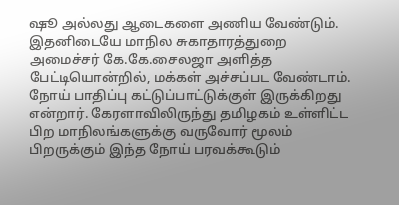ஷூ அல்லது ஆடைகளை அணிய வேண்டும். இதனிடையே மாநில சுகாதாரத்துறை அமைச்சர் கே.கே.சைலஜா அளித்த பேட்டியொன்றில், மக்கள் அச்சப்பட வேண்டாம். நோய் பாதிப்பு கட்டுப்பாட்டுக்குள் இருக்கிறது என்றார். கேரளாவிலிருந்து தமிழகம் உள்ளிட்ட பிற மாநிலங்களுக்கு வருவோர் மூலம் பிறருக்கும் இந்த நோய் பரவக்கூடும்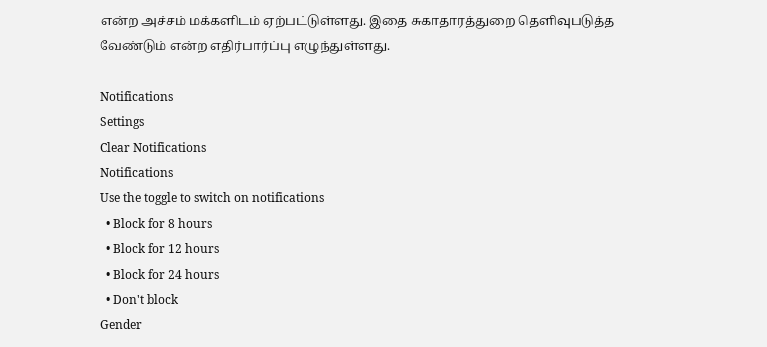என்ற அச்சம் மக்களிடம் ஏற்பட்டுள்ளது. இதை சுகாதாரத்துறை தெளிவுபடுத்த வேண்டும் என்ற எதிர்பார்ப்பு எழுந்துள்ளது.

Notifications
Settings
Clear Notifications
Notifications
Use the toggle to switch on notifications
  • Block for 8 hours
  • Block for 12 hours
  • Block for 24 hours
  • Don't block
Gender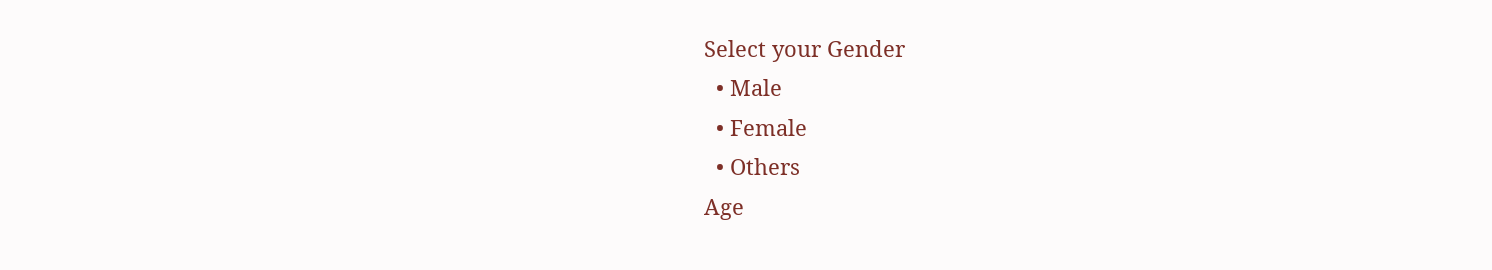Select your Gender
  • Male
  • Female
  • Others
Age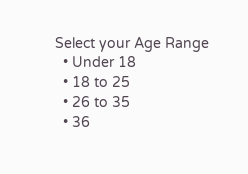Select your Age Range
  • Under 18
  • 18 to 25
  • 26 to 35
  • 36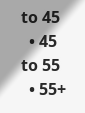to 45
  • 45 to 55
  • 55+